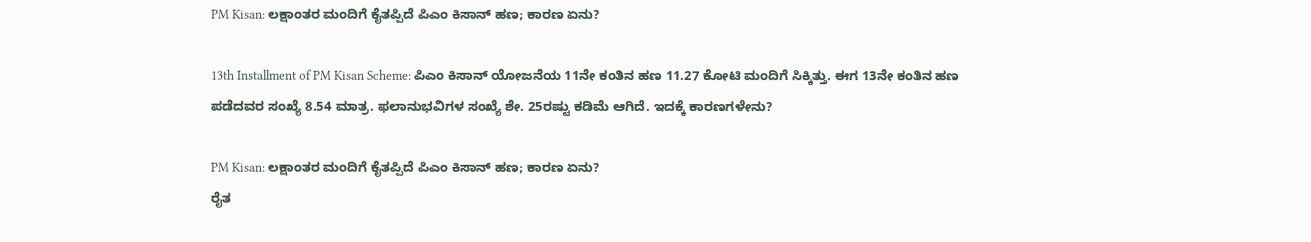PM Kisan: ಲಕ್ಷಾಂತರ ಮಂದಿಗೆ ಕೈತಪ್ಪಿದೆ ಪಿಎಂ ಕಿಸಾನ್ ಹಣ; ಕಾರಣ ಏನು?

13th Installment of PM Kisan Scheme: ಪಿಎಂ ಕಿಸಾನ್ ಯೋಜನೆಯ 11ನೇ ಕಂತಿನ ಹಣ 11.27 ಕೋಟಿ ಮಂದಿಗೆ ಸಿಕ್ಕಿತ್ತು. ಈಗ 13ನೇ ಕಂತಿನ ಹಣ ಪಡೆದವರ ಸಂಖ್ಯೆ 8.54 ಮಾತ್ರ. ಫಲಾನುಭವಿಗಳ ಸಂಖ್ಯೆ ಶೇ. 25ರಷ್ಟು ಕಡಿಮೆ ಆಗಿದೆ. ಇದಕ್ಕೆ ಕಾರಣಗಳೇನು?

PM Kisan: ಲಕ್ಷಾಂತರ ಮಂದಿಗೆ ಕೈತಪ್ಪಿದೆ ಪಿಎಂ ಕಿಸಾನ್ ಹಣ; ಕಾರಣ ಏನು?
ರೈತ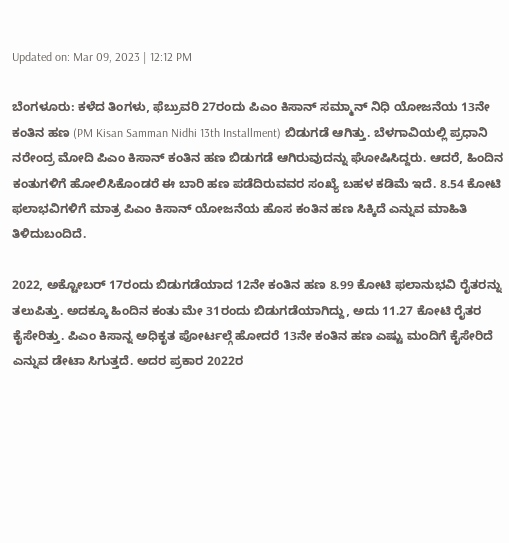Updated on: Mar 09, 2023 | 12:12 PM

ಬೆಂಗಳೂರು: ಕಳೆದ ತಿಂಗಳು, ಫೆಬ್ರುವರಿ 27ರಂದು ಪಿಎಂ ಕಿಸಾನ್ ಸಮ್ಮಾನ್ ನಿಧಿ ಯೋಜನೆಯ 13ನೇ ಕಂತಿನ ಹಣ (PM Kisan Samman Nidhi 13th Installment) ಬಿಡುಗಡೆ ಆಗಿತ್ತು. ಬೆಳಗಾವಿಯಲ್ಲಿ ಪ್ರಧಾನಿ ನರೇಂದ್ರ ಮೋದಿ ಪಿಎಂ ಕಿಸಾನ್ ಕಂತಿನ ಹಣ ಬಿಡುಗಡೆ ಆಗಿರುವುದನ್ನು ಘೋಷಿಸಿದ್ದರು. ಆದರೆ, ಹಿಂದಿನ ಕಂತುಗಳಿಗೆ ಹೋಲಿಸಿಕೊಂಡರೆ ಈ ಬಾರಿ ಹಣ ಪಡೆದಿರುವವರ ಸಂಖ್ಯೆ ಬಹಳ ಕಡಿಮೆ ಇದೆ. 8.54 ಕೋಟಿ ಫಲಾಭವಿಗಳಿಗೆ ಮಾತ್ರ ಪಿಎಂ ಕಿಸಾನ್ ಯೋಜನೆಯ ಹೊಸ ಕಂತಿನ ಹಣ ಸಿಕ್ಕಿದೆ ಎನ್ನುವ ಮಾಹಿತಿ ತಿಳಿದುಬಂದಿದೆ.

2022, ಅಕ್ಟೋಬರ್ 17ರಂದು ಬಿಡುಗಡೆಯಾದ 12ನೇ ಕಂತಿನ ಹಣ 8.99 ಕೋಟಿ ಫಲಾನುಭವಿ ರೈತರನ್ನು ತಲುಪಿತ್ತು. ಅದಕ್ಕೂ ಹಿಂದಿನ ಕಂತು ಮೇ 31ರಂದು ಬಿಡುಗಡೆಯಾಗಿದ್ದು, ಅದು 11.27 ಕೋಟಿ ರೈತರ ಕೈಸೇರಿತ್ತು. ಪಿಎಂ ಕಿಸಾನ್ನ ಅಧಿಕೃತ ಪೋರ್ಟಲ್ಗೆ ಹೋದರೆ 13ನೇ ಕಂತಿನ ಹಣ ಎಷ್ಟು ಮಂದಿಗೆ ಕೈಸೇರಿದೆ ಎನ್ನುವ ಡೇಟಾ ಸಿಗುತ್ತದೆ. ಅದರ ಪ್ರಕಾರ 2022ರ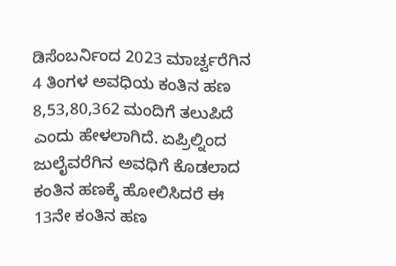ಡಿಸೆಂಬರ್ನಿಂದ 2023 ಮಾರ್ಚ್ವರೆಗಿನ 4 ತಿಂಗಳ ಅವಧಿಯ ಕಂತಿನ ಹಣ 8,53,80,362 ಮಂದಿಗೆ ತಲುಪಿದೆ ಎಂದು ಹೇಳಲಾಗಿದೆ. ಏಪ್ರಿಲ್ನಿಂದ ಜುಲೈವರೆಗಿನ ಅವಧಿಗೆ ಕೊಡಲಾದ ಕಂತಿನ ಹಣಕ್ಕೆ ಹೋಲಿಸಿದರೆ ಈ 13ನೇ ಕಂತಿನ ಹಣ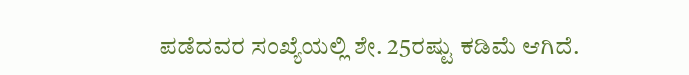ಪಡೆದವರ ಸಂಖ್ಯೆಯಲ್ಲಿ ಶೇ. 25ರಷ್ಟು ಕಡಿಮೆ ಆಗಿದೆ.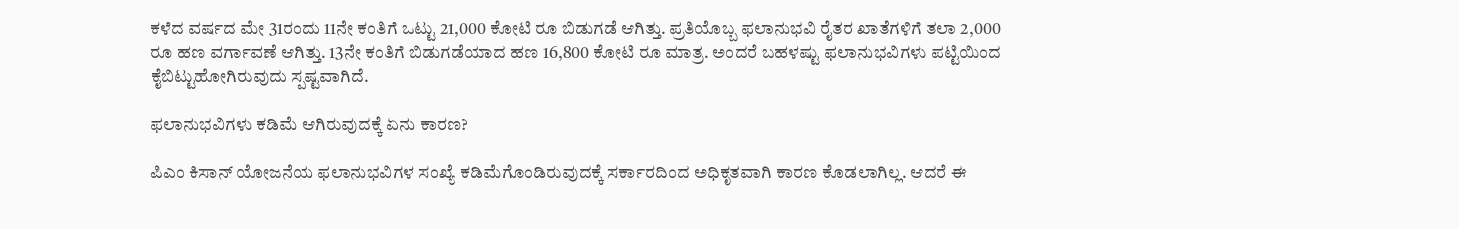ಕಳೆದ ವರ್ಷದ ಮೇ 31ರಂದು 11ನೇ ಕಂತಿಗೆ ಒಟ್ಟು 21,000 ಕೋಟಿ ರೂ ಬಿಡುಗಡೆ ಆಗಿತ್ತು. ಪ್ರತಿಯೊಬ್ಬ ಫಲಾನುಭವಿ ರೈತರ ಖಾತೆಗಳಿಗೆ ತಲಾ 2,000 ರೂ ಹಣ ವರ್ಗಾವಣೆ ಆಗಿತ್ತು. 13ನೇ ಕಂತಿಗೆ ಬಿಡುಗಡೆಯಾದ ಹಣ 16,800 ಕೋಟಿ ರೂ ಮಾತ್ರ. ಅಂದರೆ ಬಹಳಷ್ಟು ಫಲಾನುಭವಿಗಳು ಪಟ್ಟಿಯಿಂದ ಕೈಬಿಟ್ಟುಹೋಗಿರುವುದು ಸ್ಪಷ್ಟವಾಗಿದೆ.

ಫಲಾನುಭವಿಗಳು ಕಡಿಮೆ ಆಗಿರುವುದಕ್ಕೆ ಏನು ಕಾರಣ?

ಪಿಎಂ ಕಿಸಾನ್ ಯೋಜನೆಯ ಫಲಾನುಭವಿಗಳ ಸಂಖ್ಯೆ ಕಡಿಮೆಗೊಂಡಿರುವುದಕ್ಕೆ ಸರ್ಕಾರದಿಂದ ಅಧಿಕೃತವಾಗಿ ಕಾರಣ ಕೊಡಲಾಗಿಲ್ಲ. ಆದರೆ ಈ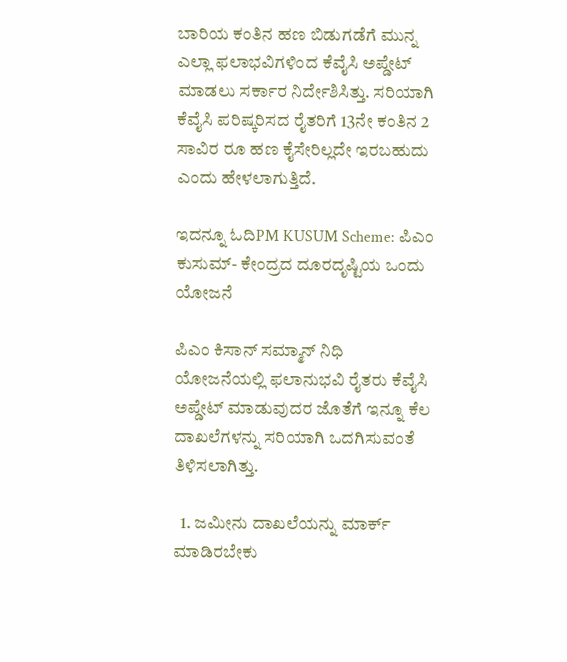ಬಾರಿಯ ಕಂತಿನ ಹಣ ಬಿಡುಗಡೆಗೆ ಮುನ್ನ ಎಲ್ಲಾ ಫಲಾಭವಿಗಳಿಂದ ಕೆವೈಸಿ ಅಪ್ಡೇಟ್ ಮಾಡಲು ಸರ್ಕಾರ ನಿರ್ದೇಶಿಸಿತ್ತು. ಸರಿಯಾಗಿ ಕೆವೈಸಿ ಪರಿಷ್ಕರಿಸದ ರೈತರಿಗೆ 13ನೇ ಕಂತಿನ 2 ಸಾವಿರ ರೂ ಹಣ ಕೈಸೇರಿಲ್ಲದೇ ಇರಬಹುದು ಎಂದು ಹೇಳಲಾಗುತ್ತಿದೆ.

ಇದನ್ನೂ ಓದಿPM KUSUM Scheme: ಪಿಎಂ ಕುಸುಮ್- ಕೇಂದ್ರದ ದೂರದೃಷ್ಟಿಯ ಒಂದು ಯೋಜನೆ

ಪಿಎಂ ಕಿಸಾನ್ ಸಮ್ಮಾನ್ ನಿಧಿ ಯೋಜನೆಯಲ್ಲಿ ಫಲಾನುಭವಿ ರೈತರು ಕೆವೈಸಿ ಅಪ್ಡೇಟ್ ಮಾಡುವುದರ ಜೊತೆಗೆ ಇನ್ನೂ ಕೆಲ ದಾಖಲೆಗಳನ್ನು ಸರಿಯಾಗಿ ಒದಗಿಸುವಂತೆ ತಿಳಿಸಲಾಗಿತ್ತು.

  1. ಜಮೀನು ದಾಖಲೆಯನ್ನು ಮಾರ್ಕ್ ಮಾಡಿರಬೇಕು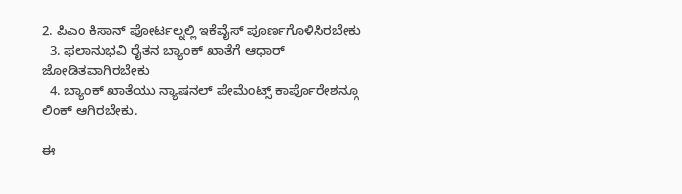2. ಪಿಎಂ ಕಿಸಾನ್ ಪೋರ್ಟಲ್ನಲ್ಲಿ ಇಕೆವೈಸ್ ಪೂರ್ಣಗೊಳಿಸಿರಬೇಕು
  3. ಫಲಾನುಭವಿ ರೈತನ ಬ್ಯಾಂಕ್ ಖಾತೆಗೆ ಆಧಾರ್ ಜೋಡಿತವಾಗಿರಬೇಕು
  4. ಬ್ಯಾಂಕ್ ಖಾತೆಯು ನ್ಯಾಷನಲ್ ಪೇಮೆಂಟ್ಸ್ ಕಾರ್ಪೊರೇಶನ್ಗೂ ಲಿಂಕ್ ಆಗಿರಬೇಕು.

ಈ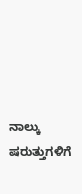ನಾಲ್ಕು ಷರುತ್ತುಗಳಿಗೆ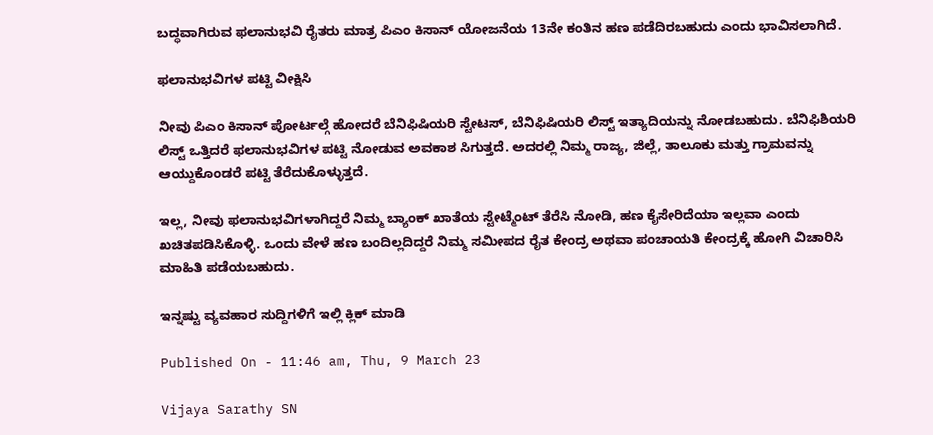ಬದ್ಧವಾಗಿರುವ ಫಲಾನುಭವಿ ರೈತರು ಮಾತ್ರ ಪಿಎಂ ಕಿಸಾನ್ ಯೋಜನೆಯ 13ನೇ ಕಂತಿನ ಹಣ ಪಡೆದಿರಬಹುದು ಎಂದು ಭಾವಿಸಲಾಗಿದೆ.

ಫಲಾನುಭವಿಗಳ ಪಟ್ಟಿ ವೀಕ್ಷಿಸಿ

ನೀವು ಪಿಎಂ ಕಿಸಾನ್ ಪೋರ್ಟಲ್ಗೆ ಹೋದರೆ ಬೆನಿಫಿಷಿಯರಿ ಸ್ಟೇಟಸ್, ಬೆನಿಫಿಷಿಯರಿ ಲಿಸ್ಟ್ ಇತ್ಯಾದಿಯನ್ನು ನೋಡಬಹುದು. ಬೆನಿಫಿಶಿಯರಿ ಲಿಸ್ಟ್ ಒತ್ತಿದರೆ ಫಲಾನುಭವಿಗಳ ಪಟ್ಟಿ ನೋಡುವ ಅವಕಾಶ ಸಿಗುತ್ತದೆ. ಅದರಲ್ಲಿ ನಿಮ್ಮ ರಾಜ್ಯ, ಜಿಲ್ಲೆ, ತಾಲೂಕು ಮತ್ತು ಗ್ರಾಮವನ್ನು ಆಯ್ದುಕೊಂಡರೆ ಪಟ್ಟಿ ತೆರೆದುಕೊಳ್ಳುತ್ತದೆ.

ಇಲ್ಲ, ನೀವು ಫಲಾನುಭವಿಗಳಾಗಿದ್ದರೆ ನಿಮ್ಮ ಬ್ಯಾಂಕ್ ಖಾತೆಯ ಸ್ಟೇಟ್ಮೆಂಟ್ ತೆರೆಸಿ ನೋಡಿ, ಹಣ ಕೈಸೇರಿದೆಯಾ ಇಲ್ಲವಾ ಎಂದು ಖಚಿತಪಡಿಸಿಕೊಳ್ಳಿ. ಒಂದು ವೇಳೆ ಹಣ ಬಂದಿಲ್ಲದಿದ್ದರೆ ನಿಮ್ಮ ಸಮೀಪದ ರೈತ ಕೇಂದ್ರ ಅಥವಾ ಪಂಚಾಯತಿ ಕೇಂದ್ರಕ್ಕೆ ಹೋಗಿ ವಿಚಾರಿಸಿ ಮಾಹಿತಿ ಪಡೆಯಬಹುದು.

ಇನ್ನಷ್ಟು ವ್ಯವಹಾರ ಸುದ್ದಿಗಳಿಗೆ ಇಲ್ಲಿ ಕ್ಲಿಕ್ ಮಾಡಿ

Published On - 11:46 am, Thu, 9 March 23

Vijaya Sarathy SN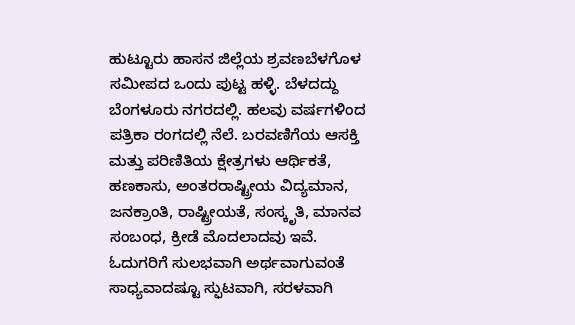ಹುಟ್ಟೂರು ಹಾಸನ ಜಿಲ್ಲೆಯ ಶ್ರವಣಬೆಳಗೊಳ ಸಮೀಪದ ಒಂದು ಪುಟ್ಟ ಹಳ್ಳಿ. ಬೆಳದದ್ದು ಬೆಂಗಳೂರು ನಗರದಲ್ಲಿ. ಹಲವು ವರ್ಷಗಳಿಂದ ಪತ್ರಿಕಾ ರಂಗದಲ್ಲಿ ನೆಲೆ. ಬರವಣಿಗೆಯ ಆಸಕ್ತಿ ಮತ್ತು ಪರಿಣಿತಿಯ ಕ್ಷೇತ್ರಗಳು ಆರ್ಥಿಕತೆ, ಹಣಕಾಸು, ಅಂತರರಾಷ್ಟ್ರೀಯ ವಿದ್ಯಮಾನ, ಜನಕ್ರಾಂತಿ, ರಾಷ್ಟ್ರೀಯತೆ, ಸಂಸ್ಕೃತಿ, ಮಾನವ ಸಂಬಂಧ, ಕ್ರೀಡೆ ಮೊದಲಾದವು ಇವೆ. ಓದುಗರಿಗೆ ಸುಲಭವಾಗಿ ಅರ್ಥವಾಗುವಂತೆ ಸಾಧ್ಯವಾದಷ್ಟೂ ಸ್ಫುಟವಾಗಿ, ಸರಳವಾಗಿ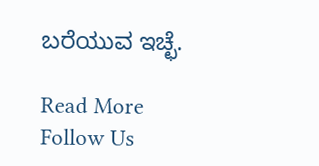ಬರೆಯುವ ಇಚ್ಛೆ.

Read More
Follow Us